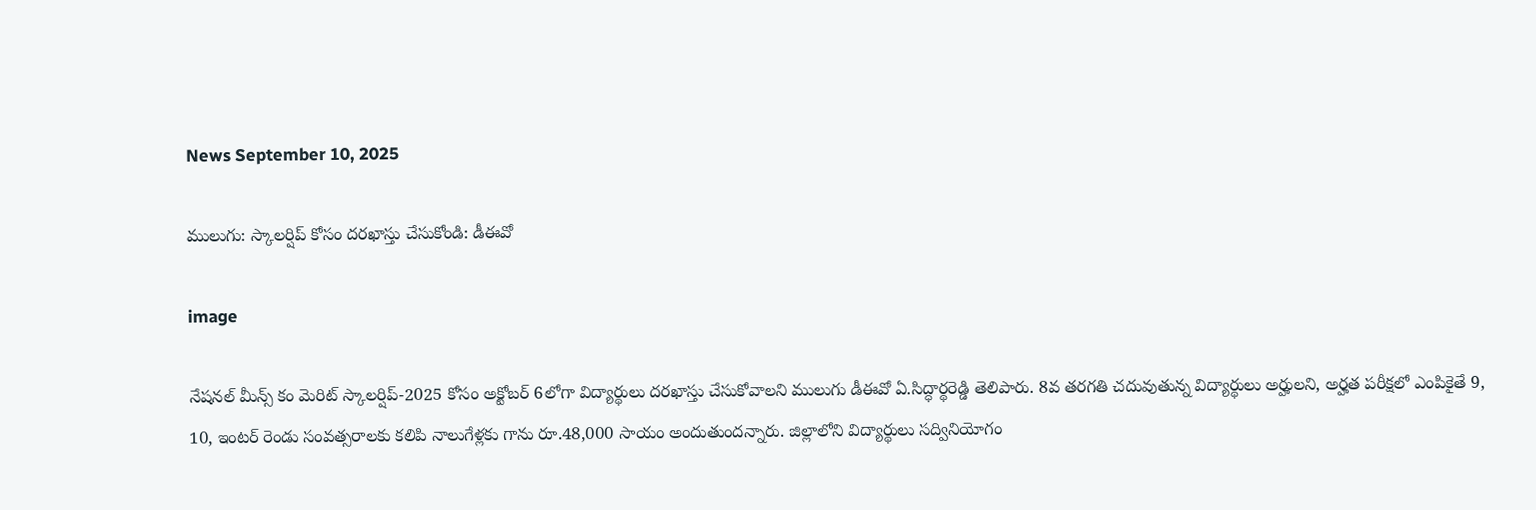News September 10, 2025

ములుగు: స్కాలర్షిప్ కోసం దరఖాస్తు చేసుకోండి: డీఈవో

image

నేషనల్ మీన్స్ కం మెరిట్ స్కాలర్షిప్-2025 కోసం అక్టోబర్ 6లోగా విద్యార్థులు దరఖాస్తు చేసుకోవాలని ములుగు డీఈవో ఏ.సిద్ధార్థరెడ్డి తెలిపారు. 8వ తరగతి చదువుతున్న విద్యార్థులు అర్హులని, అర్హత పరీక్షలో ఎంపికైతే 9, 10, ఇంటర్ రెండు సంవత్సరాలకు కలిపి నాలుగేళ్లకు గాను రూ.48,000 సాయం అందుతుందన్నారు. జిల్లాలోని విద్యార్థులు సద్వినియోగం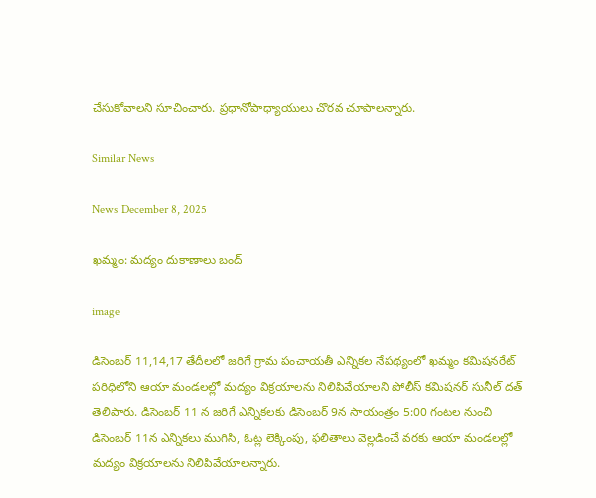చేసుకోవాలని సూచించారు. ప్రధానోపాధ్యాయులు చొరవ చూపాలన్నారు.

Similar News

News December 8, 2025

ఖమ్మం: మద్యం దుకాణాలు బంద్

image

డిసెంబర్ 11,14,17 తేదీలలో జరిగే గ్రామ పంచాయతీ ఎన్నికల నేపథ్యంలో ఖమ్మం కమిషనరేట్ పరిధిలోని ఆయా మండలల్లో మద్యం విక్రయాలను నిలిపివేయాలని పోలీస్ కమిషనర్ సునీల్ దత్ తెలిపారు. డిసెంబర్ 11 న జరిగే ఎన్నికలకు డిసెంబర్ 9న సాయంత్రం 5:00 గంటల నుంచి డిసెంబర్ 11న ఎన్నికలు ముగిసి, ఓట్ల లెక్కింపు, ఫలితాలు వెల్లడించే వరకు ఆయా మండలల్లో మద్యం విక్రయాలను నిలిపివేయాలన్నారు.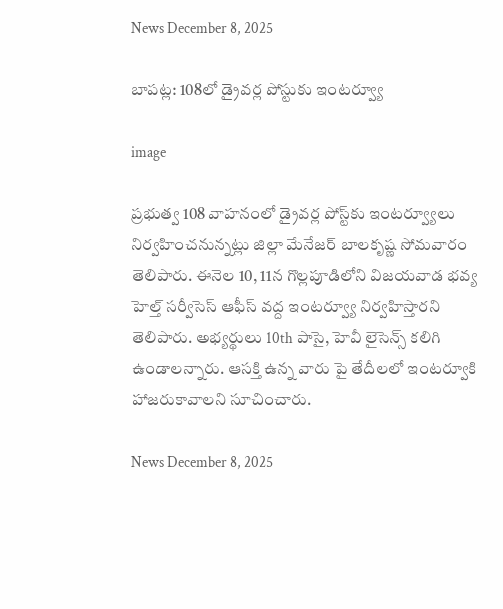News December 8, 2025

బాపట్ల: 108లో డ్రైవర్ల పోస్టుకు ఇంటర్వ్యూ

image

ప్రభుత్వ 108 వాహనంలో డ్రైవర్ల పోస్ట్‌కు ఇంటర్వ్యూలు నిర్వహించనున్నట్లు జిల్లా మేనేజర్ బాలకృష్ణ సోమవారం తెలిపారు. ఈనెల 10, 11న గొల్లపూడిలోని విజయవాడ భవ్య హెల్త్ సర్వీసెస్ ఆఫీస్ వద్ద ఇంటర్వ్యూ నిర్వహిస్తారని తెలిపారు. అభ్యర్థులు 10th పాసై, హెవీ లైసెన్స్ కలిగి ఉండాలన్నారు. ఆసక్తి ఉన్న వారు పై తేదీలలో ఇంటర్వూకి హాజరుకావాలని సూచించారు.

News December 8, 2025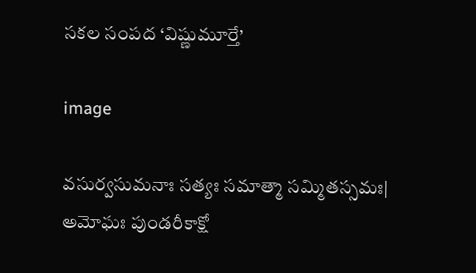సకల సంపద ‘విష్ణుమూర్తే’

image

వసుర్వసుమనాః సత్యః సమాత్మా సమ్మితస్సమః|
అమోఘః పుండరీకాక్షో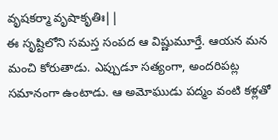వృషకర్మా వృషాకృతిః||
ఈ సృష్టిలోని సమస్త సంపద ఆ విష్ణుమూర్తే. ఆయన మన మంచి కోరుతాడు. ఎప్పుడూ సత్యంగా, అందరిపట్ల సమానంగా ఉంటాడు. ఆ అమోఘుడు పద్మం వంటి కళ్లతో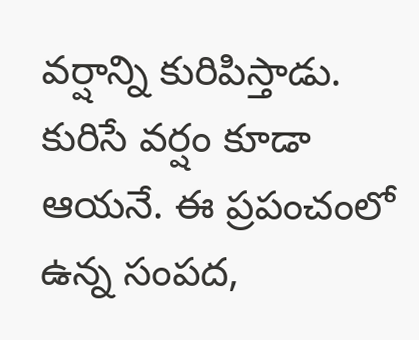వర్షాన్ని కురిపిస్తాడు. కురిసే వర్షం కూడా ఆయనే. ఈ ప్రపంచంలో ఉన్న సంపద,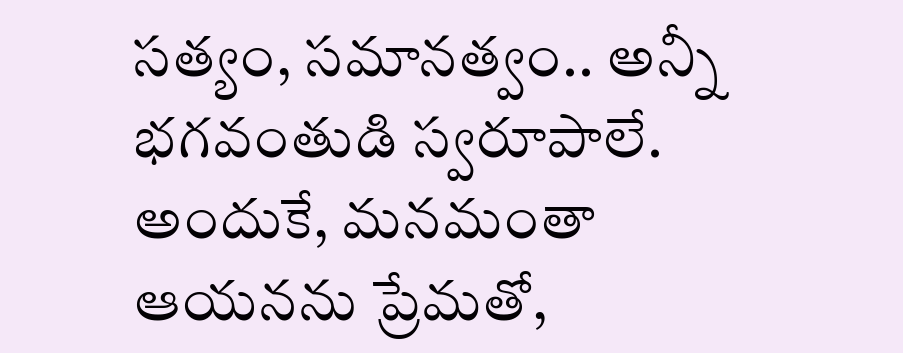సత్యం, సమానత్వం.. అన్నీ భగవంతుడి స్వరూపాలే. అందుకే, మనమంతా ఆయనను ప్రేమతో,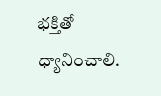భక్తితో ధ్యానించాలి.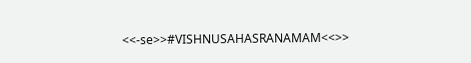<<-se>>#VISHNUSAHASRANAMAM<<>>